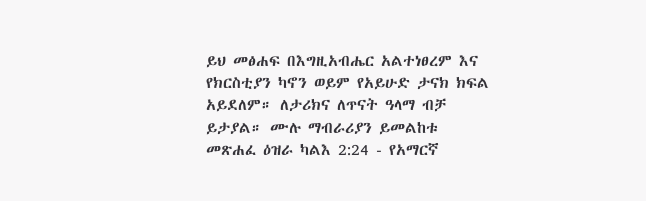ይህ መፅሐፍ በእግዚአብሔር አልተነፀረም እና የክርስቲያን ካኖን ወይም የአይሁድ ታናክ ክፍል አይደለም። ለታሪክና ለጥናት ዓላማ ብቻ ይታያል። ሙሉ ማብራሪያን ይመልከቱ መጽሐፈ ዕዝራ ካልእ 2:24 - የአማርኛ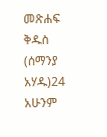መጽሐፍ ቅዱስ (ሰማንያ አሃዱ)24 አሁንም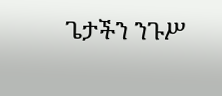ጌታችን ንጉሥ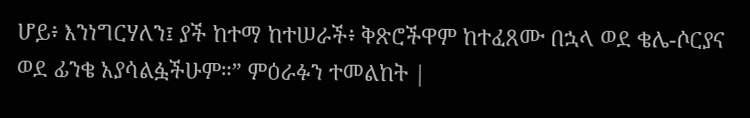ሆይ፥ እንነግርሃለን፤ ያች ከተማ ከተሠራች፥ ቅጽሮችዋም ከተፈጸሙ በኋላ ወደ ቄሌ-ሶርያና ወደ ፊንቄ አያሳልፏችሁም።” ምዕራፉን ተመልከት |